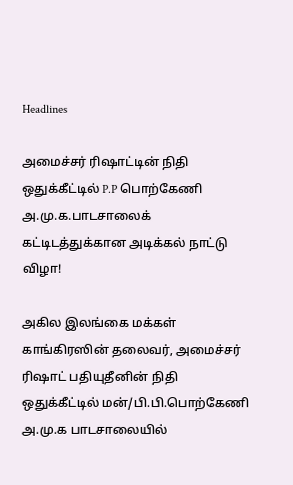Headlines

அமைச்சர் ரிஷாட்டின் நிதி ஒதுக்கீட்டில் P.P பொற்கேணி அ.மு.க.பாடசாலைக் கட்டிடத்துக்கான அடிக்கல் நாட்டு விழா!

அகில இலங்கை மக்கள் காங்கிரஸின் தலைவர், அமைச்சர் ரிஷாட் பதியுதீனின் நிதி ஒதுக்கீட்டில் மன்/பி.பி.பொற்கேணி அ.மு.க பாடசாலையில்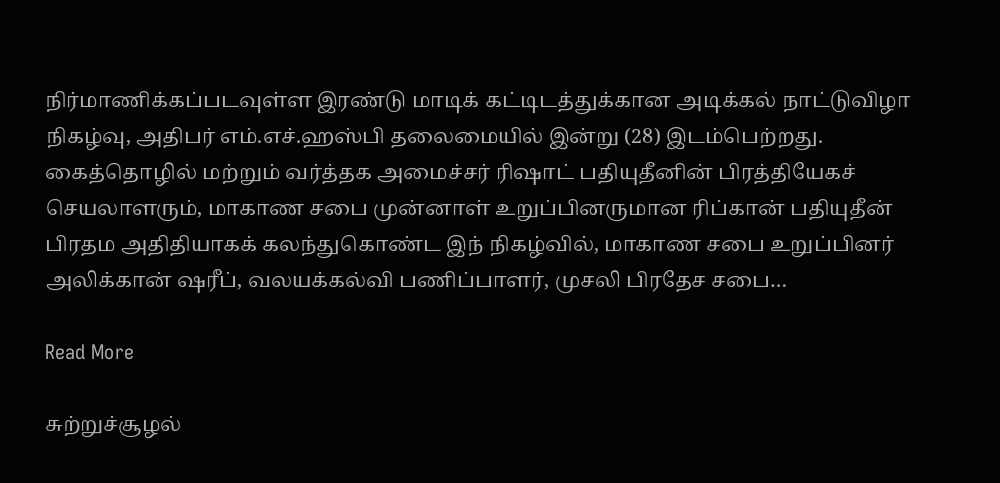நிர்மாணிக்கப்படவுள்ள இரண்டு மாடிக் கட்டிடத்துக்கான அடிக்கல் நாட்டுவிழா நிகழ்வு, அதிபர் எம்.எச்.ஹஸ்பி தலைமையில் இன்று (28) இடம்பெற்றது. கைத்தொழில் மற்றும் வர்த்தக அமைச்சர் ரிஷாட் பதியுதீனின் பிரத்தியேகச் செயலாளரும், மாகாண சபை முன்னாள் உறுப்பினருமான ரிப்கான் பதியுதீன் பிரதம அதிதியாகக் கலந்துகொண்ட இந் நிகழ்வில், மாகாண சபை உறுப்பினர் அலிக்கான் ஷரீப், வலயக்கல்வி பணிப்பாளர், முசலி பிரதேச சபை…

Read More

சுற்றுச்சூழல்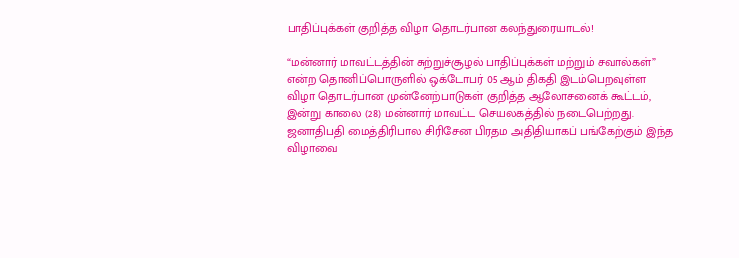பாதிப்புக்கள் குறித்த விழா தொடர்பான கலந்துரையாடல்!

“மன்னார் மாவட்டத்தின் சுற்றுச்சூழல் பாதிப்புக்கள் மற்றும் சவால்கள்” என்ற தொனிப்பொருளில் ஒக்டோபர் 05 ஆம் திகதி இடம்பெறவுள்ள விழா தொடர்பான முன்னேற்பாடுகள் குறித்த ஆலோசனைக் கூட்டம், இன்று காலை (28) மன்னார் மாவட்ட செயலகத்தில் நடைபெற்றது. ஜனாதிபதி மைத்திரிபால சிரிசேன பிரதம அதிதியாகப் பங்கேற்கும் இந்த விழாவை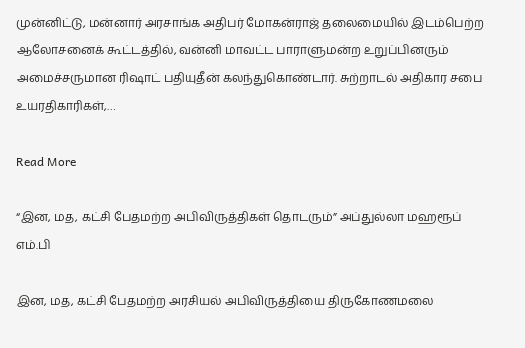முன்னிட்டு, மன்னார் அரசாங்க அதிபர் மோகன்ராஜ் தலைமையில் இடம்பெற்ற ஆலோசனைக் கூட்டத்தில், வன்னி மாவட்ட பாராளுமன்ற உறுப்பினரும் அமைச்சருமான ரிஷாட் பதியுதீன் கலந்துகொண்டார். சுற்றாடல் அதிகார சபை உயரதிகாரிகள்,…

Read More

“இன, மத, கட்சி பேதமற்ற அபிவிருத்திகள் தொடரும்” அப்துல்லா மஹரூப் எம்.பி

இன, மத, கட்சி பேதமற்ற அரசியல் அபிவிருத்தியை திருகோணமலை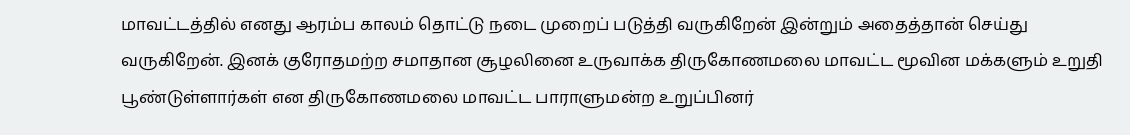மாவட்டத்தில் எனது ஆரம்ப காலம் தொட்டு நடை முறைப் படுத்தி வருகிறேன் இன்றும் அதைத்தான் செய்து வருகிறேன். இனக் குரோதமற்ற சமாதான சூழலினை உருவாக்க திருகோணமலை மாவட்ட மூவின மக்களும் உறுதி பூண்டுள்ளார்கள் என திருகோணமலை மாவட்ட பாராளுமன்ற உறுப்பினர்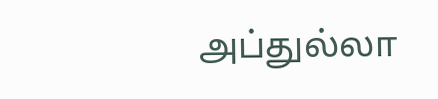அப்துல்லா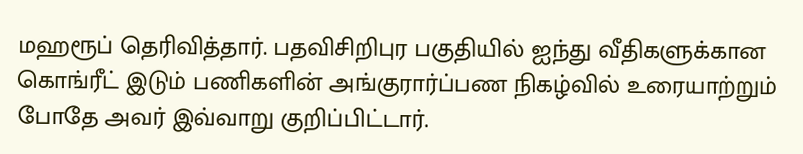மஹரூப் தெரிவித்தார். பதவிசிறிபுர பகுதியில் ஐந்து வீதிகளுக்கான கொங்ரீட் இடும் பணிகளின் அங்குரார்ப்பண நிகழ்வில் உரையாற்றும் போதே அவர் இவ்வாறு குறிப்பிட்டார்.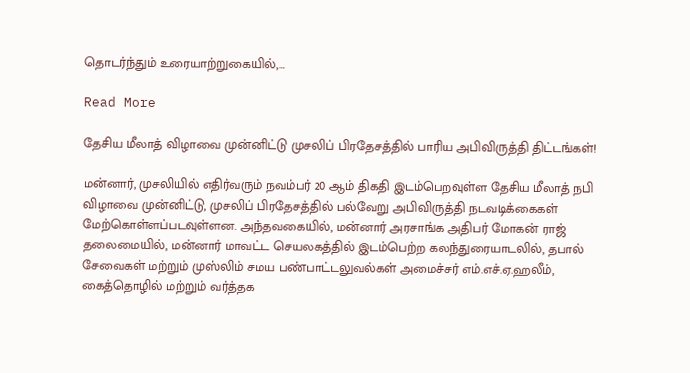தொடர்ந்தும் உரையாற்றுகையில்,…

Read More

தேசிய மீலாத் விழாவை முன்னிட்டு முசலிப் பிரதேசத்தில் பாரிய அபிவிருத்தி திட்டங்கள்!

மன்னார், முசலியில் எதிர்வரும் நவம்பர் 20 ஆம் திகதி இடம்பெறவுள்ள தேசிய மீலாத் நபி விழாவை முன்னிட்டு, முசலிப் பிரதேசத்தில் பல்வேறு அபிவிருத்தி நடவடிக்கைகள் மேற்கொள்ளப்படவுள்ளன. அந்தவகையில், மன்னார் அரசாங்க அதிபர் மோகன் ராஜ் தலைமையில், மன்னார் மாவட்ட செயலகத்தில் இடம்பெற்ற கலந்துரையாடலில், தபால் சேவைகள் மற்றும் முஸ்லிம் சமய பண்பாட்டலுவல்கள் அமைச்சர் எம்.எச்.ஏ.ஹலீம், கைத்தொழில் மற்றும் வர்த்தக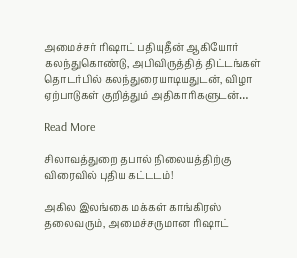அமைச்சர் ரிஷாட் பதியுதீன் ஆகியோர் கலந்துகொண்டு, அபிவிருத்தித் திட்டங்கள் தொடர்பில் கலந்துரையாடியதுடன், விழா ஏற்பாடுகள் குறித்தும் அதிகாரிகளுடன்…

Read More

சிலாவத்துறை தபால் நிலையத்திற்கு விரைவில் புதிய கட்டடம்!

அகில இலங்கை மக்கள் காங்கிரஸ் தலைவரும், அமைச்சருமான ரிஷாட்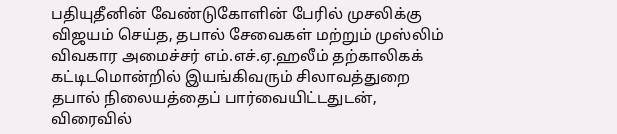பதியுதீனின் வேண்டுகோளின் பேரில் முசலிக்கு விஜயம் செய்த, தபால் சேவைகள் மற்றும் முஸ்லிம் விவகார அமைச்சர் எம்.எச்.ஏ.ஹலீம் தற்காலிகக் கட்டிடமொன்றில் இயங்கிவரும் சிலாவத்துறை தபால் நிலையத்தைப் பார்வையிட்டதுடன், விரைவில்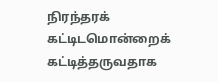நிரந்தரக் கட்டிடமொன்றைக் கட்டித்தருவதாக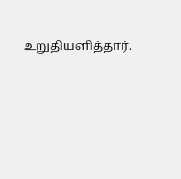உறுதியளித்தார்.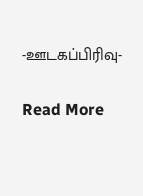-ஊடகப்பிரிவு-

Read More